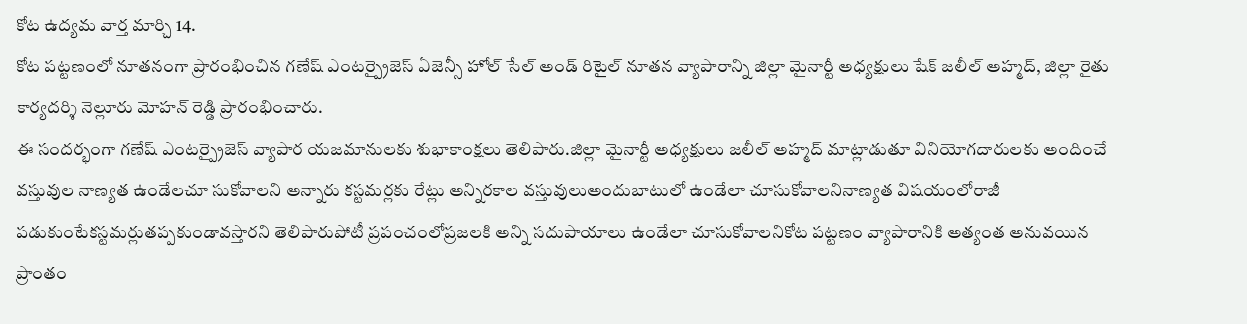కోట ఉద్యమ వార్త మార్చి 14.
కోట పట్టణంలో నూతనంగా ప్రారంభించిన గణేష్ ఎంటర్ప్రైజెస్ ఏజెన్సీ హోల్ సేల్ అండ్ రిటైల్ నూతన వ్యాపారాన్ని జిల్లా మైనార్టీ అధ్యక్షులు షేక్ జలీల్ అహ్మద్, జిల్లా రైతు కార్యదర్శి నెల్లూరు మోహన్ రెడ్డి ప్రారంభించారు.
ఈ సందర్భంగా గణేష్ ఎంటర్ప్రైజెస్ వ్యాపార యజమానులకు శుభాకాంక్షలు తెలిపారు.జిల్లా మైనార్టీ అధ్యక్షులు జలీల్ అహ్మద్ మాట్లాడుతూ వినియోగదారులకు అందించే వస్తువుల నాణ్యత ఉండేలచూ సుకోవాలని అన్నారు కస్టమర్లకు రేట్లు అన్నిరకాల వస్తువులుఅందుబాటులో ఉండేలా చూసుకోవాలనినాణ్యత విషయంలోరాజీ పడుకుంటేకస్టమర్లుతప్పకుండావస్తారని తెలిపారుపోటీ ప్రపంచంలోప్రజలకి అన్ని సదుపాయాలు ఉండేలా చూసుకోవాలనికోట పట్టణం వ్యాపారానికి అత్యంత అనువయిన ప్రాంతం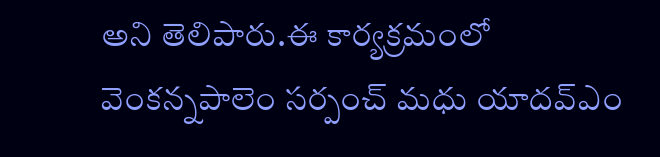అని తెలిపారు.ఈ కార్యక్రమంలో వెంకన్నపాలెం సర్పంచ్ మధు యాదవ్ఎం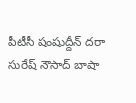పీటీసీ షంషుద్దీన్ దరా సురేష్ నౌసాద్ బాషా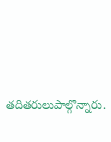తదితరులుపాల్గొన్నారు.